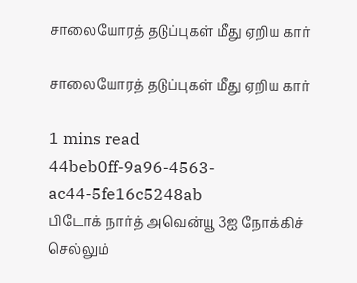சாலையோரத் தடுப்புகள் மீது ஏறிய கார்

சாலையோரத் தடுப்புகள் மீது ஏறிய கார்

1 mins read
44beb0ff-9a96-4563-ac44-5fe16c5248ab
பிடோக் நார்த் அவென்யூ 3ஐ நோக்கிச் செல்லும்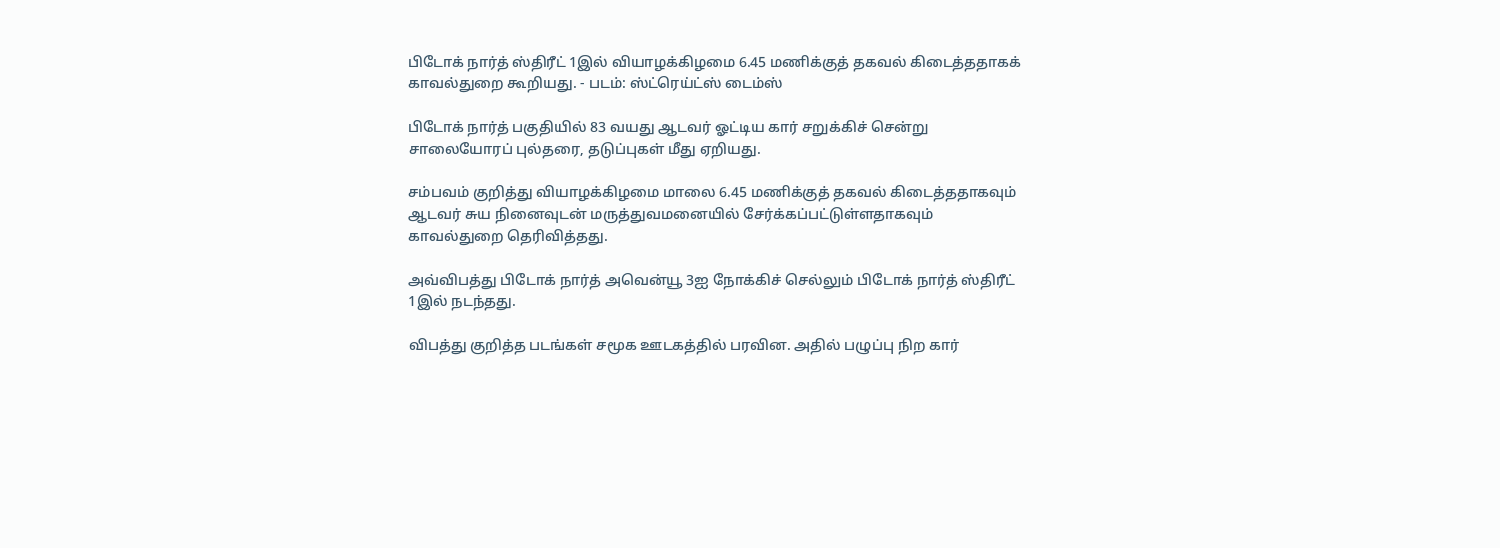பிடோக் நார்த் ஸ்திரீட் 1இல் வியாழக்கிழமை 6.45 மணிக்குத் தகவல் கிடைத்ததாகக் காவல்துறை கூறியது. - படம்: ஸ்ட்ரெய்ட்ஸ் டைம்ஸ்

பிடோக் நார்த் பகுதியில் 83 வயது ஆடவர் ஓட்டிய கார் சறுக்கிச் சென்று சாலையோரப் புல்தரை, தடுப்புகள் மீது ஏறியது.

சம்பவம் குறித்து வியாழக்கிழமை மாலை 6.45 மணிக்குத் தகவல் கிடைத்ததாகவும் ஆடவர் சுய நினைவுடன் மருத்துவமனையில் சேர்க்கப்பட்டுள்ளதாகவும் காவல்துறை தெரிவித்தது.

அவ்விபத்து பிடோக் நார்த் அவென்யூ 3ஐ நோக்கிச் செல்லும் பிடோக் நார்த் ஸ்திரீட் 1இல் நடந்தது.

விபத்து குறித்த படங்கள் சமூக ஊடகத்தில் பரவின. அதில் பழுப்பு நிற கார்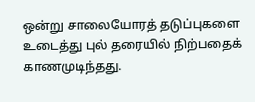ஒன்று சாலையோரத் தடுப்புகளை உடைத்து புல் தரையில் நிற்பதைக் காணமுடிந்தது.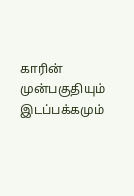காரின் முன்பகுதியும் இடப்பக்கமும்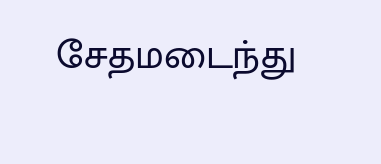சேதமடைந்து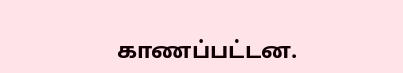காணப்பட்டன.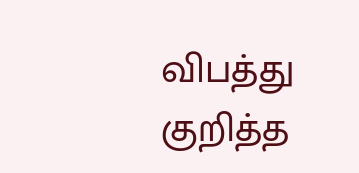விபத்து குறித்த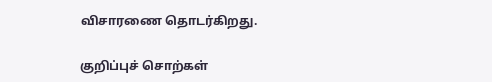விசாரணை தொடர்கிறது.

குறிப்புச் சொற்கள்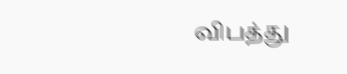விபத்து